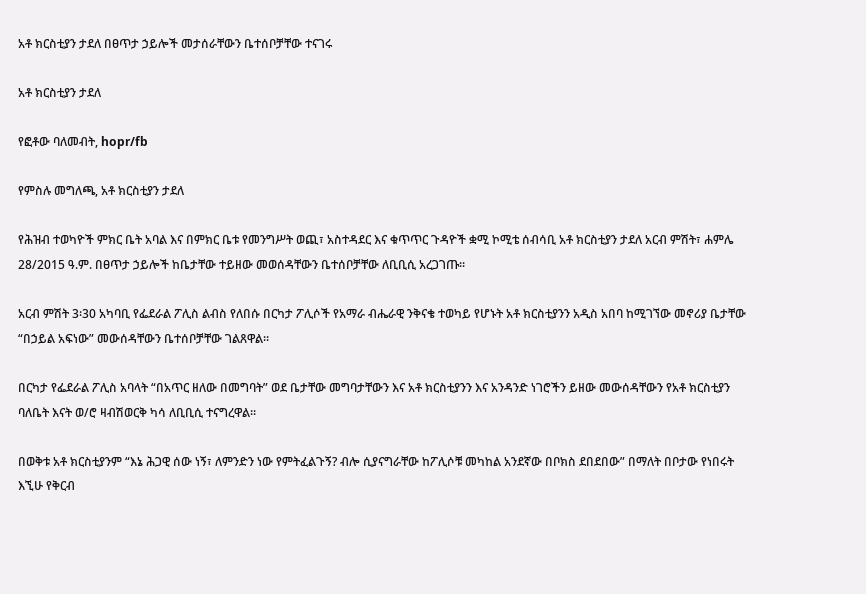አቶ ክርስቲያን ታደለ በፀጥታ ኃይሎች መታሰራቸውን ቤተሰቦቻቸው ተናገሩ

አቶ ክርስቲያን ታደለ

የፎቶው ባለመብት, hopr/fb

የምስሉ መግለጫ, አቶ ክርስቲያን ታደለ

የሕዝብ ተወካዮች ምክር ቤት አባል እና በምክር ቤቱ የመንግሥት ወጪ፣ አስተዳደር እና ቁጥጥር ጉዳዮች ቋሚ ኮሚቴ ሰብሳቢ አቶ ክርስቲያን ታደለ አርብ ምሽት፣ ሐምሌ 28/2015 ዓ.ም. በፀጥታ ኃይሎች ከቤታቸው ተይዘው መወሰዳቸውን ቤተሰቦቻቸው ለቢቢሲ አረጋገጡ።

አርብ ምሽት 3፡30 አካባቢ የፌደራል ፖሊስ ልብስ የለበሱ በርካታ ፖሊሶች የአማራ ብሔራዊ ንቅናቄ ተወካይ የሆኑት አቶ ክርስቲያንን አዲስ አበባ ከሚገኘው መኖሪያ ቤታቸው “በኃይል አፍነው” መውሰዳቸውን ቤተሰቦቻቸው ገልጸዋል።

በርካታ የፌደራል ፖሊስ አባላት “በአጥር ዘለው በመግባት” ወደ ቤታቸው መግባታቸውን እና አቶ ክርስቲያንን እና አንዳንድ ነገሮችን ይዘው መውሰዳቸውን የአቶ ክርስቲያን ባለቤት እናት ወ/ሮ ዛብሽወርቅ ካሳ ለቢቢሲ ተናግረዋል።

በወቅቱ አቶ ክርስቲያንም “እኔ ሕጋዊ ሰው ነኝ፣ ለምንድን ነው የምትፈልጉኝ? ብሎ ሲያናግራቸው ከፖሊሶቹ መካከል አንደኛው በቦክስ ደበደበው” በማለት በቦታው የነበሩት እኚሁ የቅርብ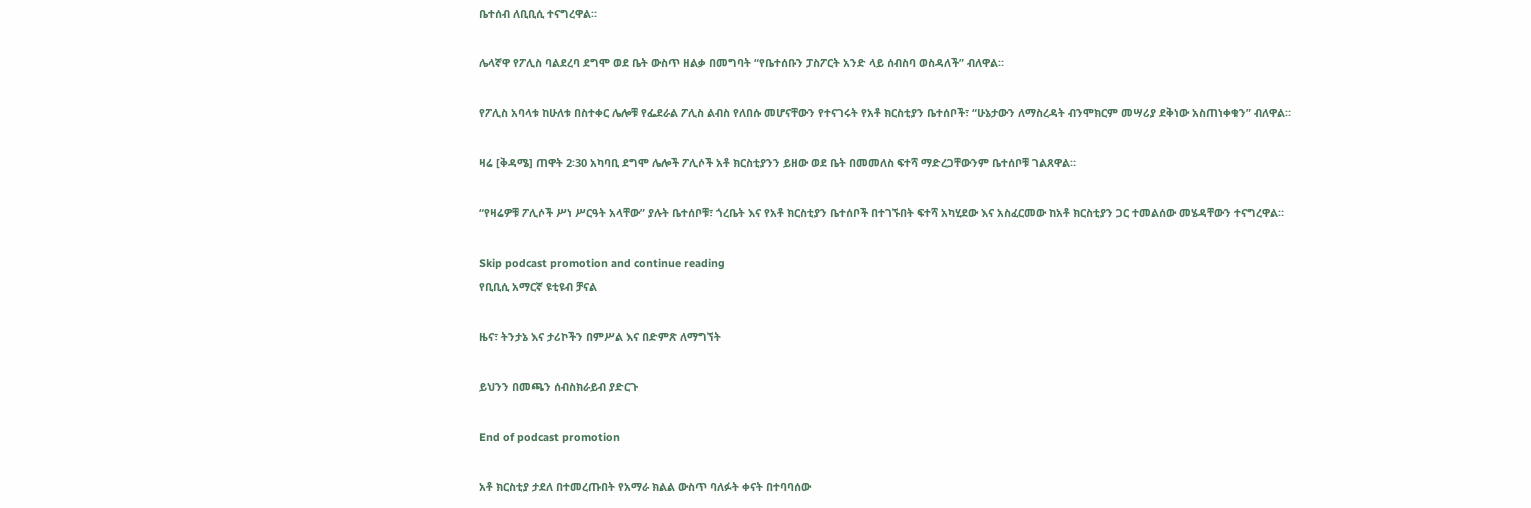ቤተሰብ ለቢቢሲ ተናግረዋል።

ሌላኛዋ የፖሊስ ባልደረባ ደግሞ ወደ ቤት ውስጥ ዘልቃ በመግባት “የቤተሰቡን ፓስፖርት አንድ ላይ ሰብስባ ወስዳለች” ብለዋል።

የፖሊስ አባላቱ ከሁለቱ በስተቀር ሌሎቹ የፌደራል ፖሊስ ልብስ የለበሱ መሆናቸውን የተናገሩት የአቶ ክርስቲያን ቤተሰቦች፣ “ሁኔታውን ለማስረዳት ብንሞክርም መሣሪያ ደቅነው አስጠነቀቁን” ብለዋል።

ዛሬ [ቅዳሜ] ጠዋት 2፡30 አካባቢ ደግሞ ሌሎች ፖሊሶች አቶ ክርስቲያንን ይዘው ወደ ቤት በመመለስ ፍተሻ ማድረጋቸውንም ቤተሰቦቹ ገልጸዋል።

“የዛሬዎቹ ፖሊሶች ሥነ ሥርዓት አላቸው” ያሉት ቤተሰቦቹ፣ ጎረቤት እና የአቶ ክርስቲያን ቤተሰቦች በተገኙበት ፍተሻ አካሂደው እና አስፈርመው ከአቶ ክርስቲያን ጋር ተመልሰው መሄዳቸውን ተናግረዋል።

Skip podcast promotion and continue reading
የቢቢሲ አማርኛ ዩቲዩብ ቻናል

ዜና፣ ትንታኔ እና ታሪኮችን በምሥል እና በድምጽ ለማግኘት

ይህንን በመጫን ሰብስክራይብ ያድርጉ

End of podcast promotion

አቶ ክርስቲያ ታደለ በተመረጡበት የአማራ ክልል ውስጥ ባለፉት ቀናት በተባባሰው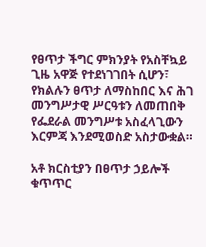የፀጥታ ችግር ምክንያት የአስቸኳይ ጊዜ አዋጅ የተደነገገበት ሲሆን፣ የክልሉን ፀጥታ ለማስከበር እና ሕገ መንግሥታዊ ሥርዓቱን ለመጠበቅ የፌደራል መንግሥቱ አስፈላጊውን እርምጃ እንደሚወስድ አስታውቋል።

አቶ ክርስቲያን በፀጥታ ኃይሎች ቁጥጥር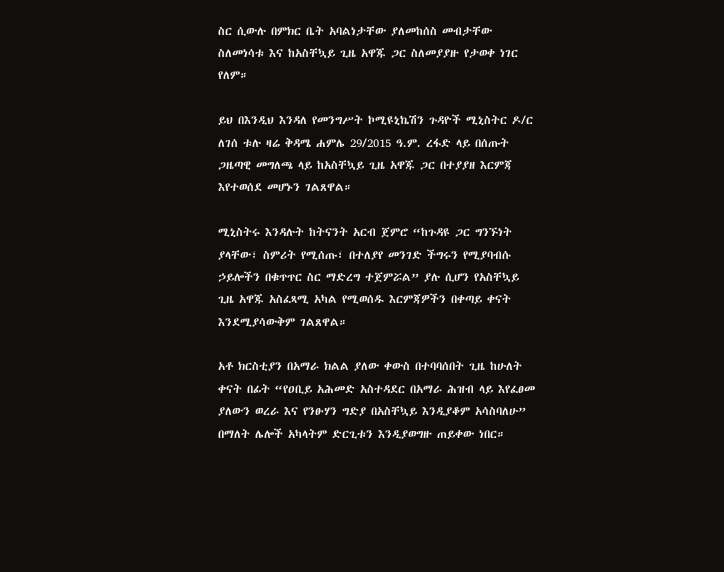ስር ሲውሉ በምክር ቤት አባልነታቸው ያለመከሰስ መብታቸው ስለመነሳቱ እና ከአስቸኳይ ጊዜ አዋጁ ጋር ስለመያያዙ የታወቀ ነገር የለም።

ይህ በእንዲህ እንዳለ የመንግሥት ኮሚዩኒኬሽን ጉዳዮች ሚኒስትር ዶ/ር ለገሰ ቱሉ ዛሬ ቅዳሜ ሐምሌ 29/2015 ዓ.ም. ረፋድ ላይ በሰጡት ጋዜጣዊ መግለጫ ላይ ከአስቸኳይ ጊዜ አዋጁ ጋር በተያያዘ እርምጃ እየተወሰደ መሆኑን ገልጸዋል።

ሚኒስትሩ እንዳሉት ከትናንት አርብ ጀምሮ “ከጉዳዩ ጋር ግንኙነት ያላቸው፣ ስምሪት የሚሰጡ፣ በተለያየ መንገድ ችግሩን የሚያባብሱ ኃይሎችን በቁጥጥር ስር ማድረግ ተጀምሯል” ያሉ ሲሆን የአስቸኳይ ጊዜ አዋጁ አስፈጻሚ አካል የሚወሰዱ እርምጃዎችን በቀጣይ ቀናት እንደሚያሳውቅም ገልጸዋል።

አቶ ክርስቲያን በአማራ ክልል ያለው ቀውስ በተባባሰበት ጊዜ ከሁለት ቀናት በፊት “የዐቢይ አሕመድ አስተዳደር በአማራ ሕዝብ ላይ እየፈፀመ ያለውን ወረራ እና የንፁሃን ግድያ በአስቸኳይ እንዲያቆም አሳስባለሁ” በማለት ሌሎች አካላትም ድርጊቱን እንዲያወግዙ ጠይቀው ነበር።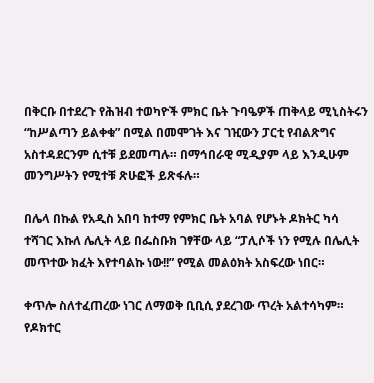በቅርቡ በተደረጉ የሕዝብ ተወካዮች ምክር ቤት ጉባዔዎች ጠቅላይ ሚኒስትሩን “ከሥልጣን ይልቀቁ” በሚል በመሞገት እና ገዢውን ፓርቲ የብልጽግና አስተዳደርንም ሲተቹ ይደመጣሉ። በማኅበራዊ ሚዲያም ላይ እንዲሁም መንግሥትን የሚተቹ ጽሁፎች ይጽፋሉ።

በሌላ በኩል የአዲስ አበባ ከተማ የምክር ቤት አባል የሆኑት ዶክትር ካሳ ተሻገር እኩለ ሌሊት ላይ በፌስቡክ ገፃቸው ላይ “ፓሊሶች ነን የሚሉ በሌሊት መጥተው ክፈት እየተባልኩ ነው!!” የሚል መልዕክት አስፍረው ነበር።

ቀጥሎ ስለተፈጠረው ነገር ለማወቅ ቢቢሲ ያደረገው ጥረት አልተሳካም። የዶክተር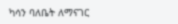ካሳን ባለቤት ለማናገር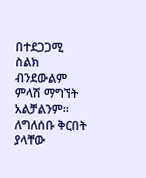በተደጋጋሚ ስልክ ብንደውልም ምላሽ ማግኘት አልቻልንም። ለግለሰቡ ቅርበት ያላቸው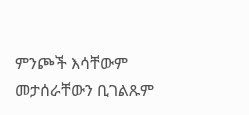ምንጮች እሳቸውም መታሰራቸውን ቢገልጹም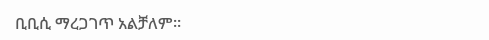ቢቢሲ ማረጋገጥ አልቻለም።